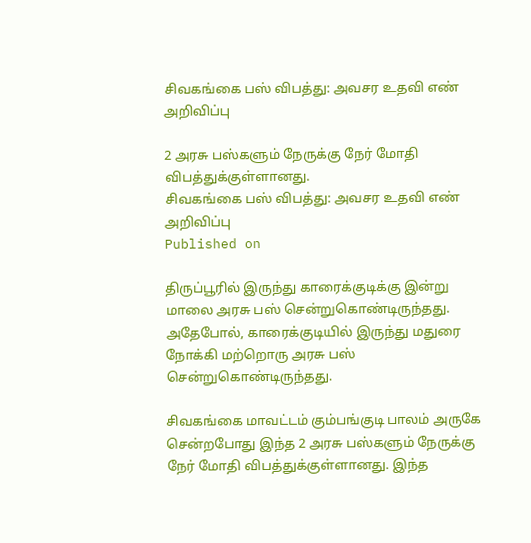சிவகங்கை பஸ் விபத்து: அவசர உதவி எண் அறிவிப்பு

2 அரசு பஸ்களும் நேருக்கு நேர் மோதி விபத்துக்குள்ளானது.
சிவகங்கை பஸ் விபத்து: அவசர உதவி எண் அறிவிப்பு
Published on

திருப்பூரில் இருந்து காரைக்குடிக்கு இன்று மாலை அரசு பஸ் சென்றுகொண்டிருந்தது. அதேபோல், காரைக்குடியில் இருந்து மதுரை நோக்கி மற்றொரு அரசு பஸ் சென்றுகொண்டிருந்தது.

சிவகங்கை மாவட்டம் கும்பங்குடி பாலம் அருகே சென்றபோது இந்த 2 அரசு பஸ்களும் நேருக்கு நேர் மோதி விபத்துக்குள்ளானது. இந்த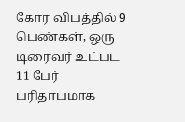கோர விபத்தில் 9 பெண்கள், ஒரு டிரைவர் உட்பட 11 பேர் பரிதாபமாக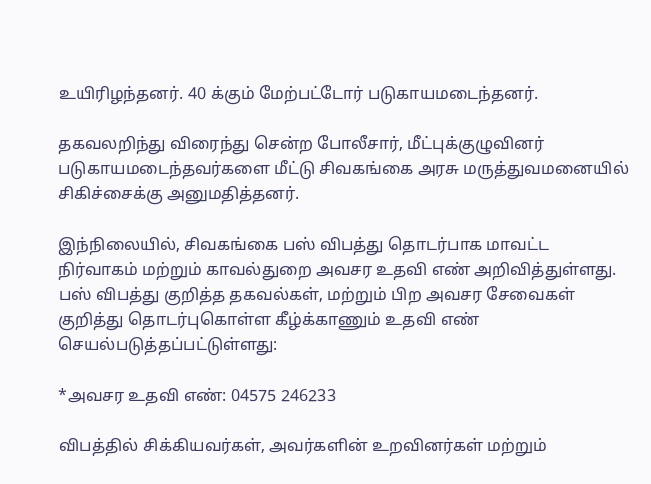உயிரிழந்தனர். 40 க்கும் மேற்பட்டோர் படுகாயமடைந்தனர்.

தகவலறிந்து விரைந்து சென்ற போலீசார், மீட்புக்குழுவினர் படுகாயமடைந்தவர்களை மீட்டு சிவகங்கை அரசு மருத்துவமனையில் சிகிச்சைக்கு அனுமதித்தனர்.

இந்நிலையில், சிவகங்கை பஸ் விபத்து தொடர்பாக மாவட்ட நிர்வாகம் மற்றும் காவல்துறை அவசர உதவி எண் அறிவித்துள்ளது. பஸ் விபத்து குறித்த தகவல்கள், மற்றும் பிற அவசர சேவைகள் குறித்து தொடர்புகொள்ள கீழ்க்காணும் உதவி எண் செயல்படுத்தப்பட்டுள்ளது:

*அவசர உதவி எண்: 04575 246233

விபத்தில் சிக்கியவர்கள், அவர்களின் உறவினர்கள் மற்றும்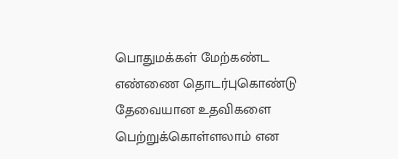பொதுமக்கள் மேற்கண்ட எண்ணை தொடர்புகொண்டு தேவையான உதவிகளை பெற்றுக்கொள்ளலாம் என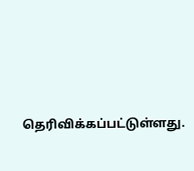தெரிவிக்கப்பட்டுள்ளது.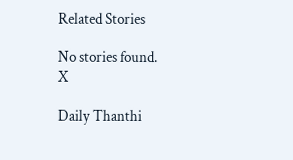Related Stories

No stories found.
X

Daily Thanthi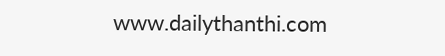www.dailythanthi.com